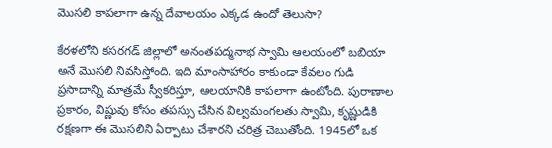మొసలి కాపలాగా ఉన్న దేవాలయం ఎక్కడ ఉందో తెలుసా?

కేరళలోని కసరగడ్ జిల్లాలో అనంతపద్మనాభ స్వామి ఆలయంలో బబియా అనే మొసలి నివసిస్తోంది. ఇది మాంసాహారం కాకుండా కేవలం గుడి ప్రసాదాన్ని మాత్రమే స్వీకరిస్తూ, ఆలయానికి కాపలాగా ఉంటోంది. పురాణాల ప్రకారం, విష్ణువు కోసం తపస్సు చేసిన విల్వమంగలతు స్వామి, కృష్ణుడికి రక్షణగా ఈ మొసలిని ఏర్పాటు చేశారని చరిత్ర చెబుతోంది. 1945లో ఒక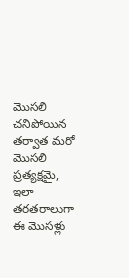మొసలి చనిపోయిన తర్వాత మరో మొసలి ప్రత్యక్షమై, ఇలా తరతరాలుగా ఈ మొసళ్లు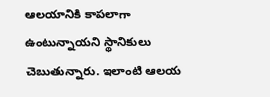ఆలయానికి కాపలాగా ఉంటున్నాయని స్థానికులు చెబుతున్నారు. ఇలాంటి ఆలయ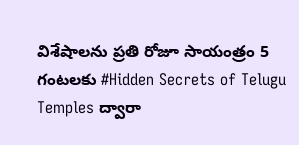విశేషాలను ప్రతి రోజూ సాయంత్రం 5 గంటలకు #Hidden Secrets of Telugu Temples ద్వారా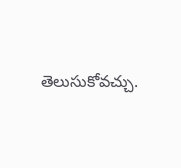తెలుసుకోవచ్చు.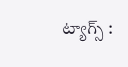ట్యాగ్స్ :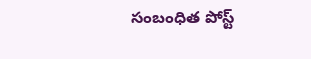సంబంధిత పోస్ట్